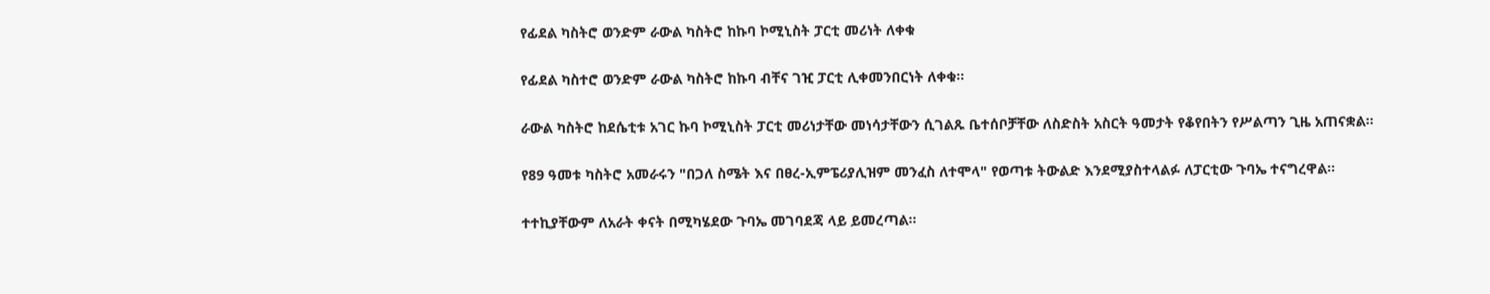የፊደል ካስትሮ ወንድም ራውል ካስትሮ ከኩባ ኮሚኒስት ፓርቲ መሪነት ለቀቁ

የፊደል ካስተሮ ወንድም ራውል ካስትሮ ከኩባ ብቸና ገዢ ፓርቲ ሊቀመንበርነት ለቀቁ።

ራውል ካስትሮ ከደሴቲቱ አገር ኩባ ኮሚኒስት ፓርቲ መሪነታቸው መነሳታቸውን ሲገልጹ ቤተሰቦቻቸው ለስድስት አስርት ዓመታት የቆየበትን የሥልጣን ጊዜ አጠናቋል።

የ89 ዓመቱ ካስትሮ አመራሩን "በጋለ ስሜት እና በፀረ-ኢምፔሪያሊዝም መንፈስ ለተሞላ" የወጣቱ ትውልድ እንደሚያስተላልፉ ለፓርቲው ጉባኤ ተናግረዋል።

ተተኪያቸውም ለአራት ቀናት በሚካሄደው ጉባኤ መገባደጃ ላይ ይመረጣል።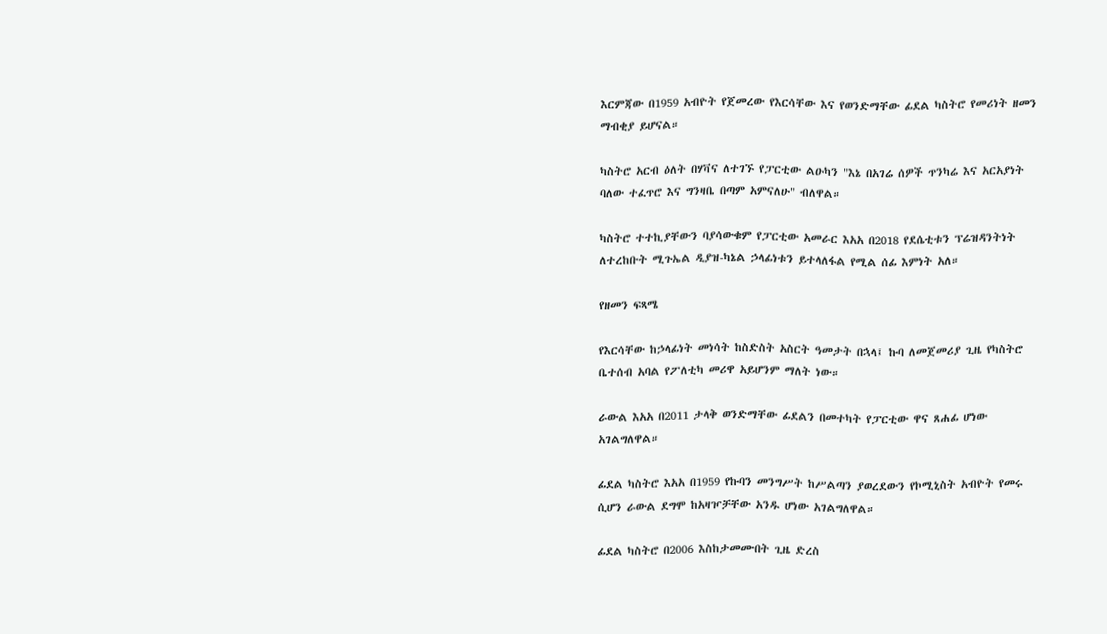እርምጃው በ1959 አብዮት የጀመረው የእርሳቸው እና የወንድማቸው ፊደል ካስትሮ የመሪነት ዘመን ማብቂያ ይሆናል።

ካስትሮ አርብ ዕለት በሃቫና ለተገኙ የፓርቲው ልዑካን "እኔ በአገሬ ሰዎች ጥንካሬ እና አርአያነት ባለው ተፈጥሮ እና ግንዛቤ በጣም አምናለሁ" ብለዋል።

ካስትሮ ተተኪያቸውን ባያሳውቁም የፓርቲው አመራር እአአ በ2018 የደሴቲቱን ፕሬዝዳንትነት ለተረከቡት ሚጉኤል ዲያዝ-ካኔል ኃላፊነቱን ይተላለፋል የሚል ሰፊ እምነት አለ።

የዘመን ፍጻሜ

የእርሳቸው ከኃላፊነት መነሳት ከስድስት አስርት ዓመታት በኋላ፤ ኩባ ለመጀመሪያ ጊዜ የካስትሮ ቤተሰብ አባል የፖለቲካ መሪዋ አይሆንም ማለት ነው።

ራውል እአአ በ2011 ታላቅ ወንድማቸው ፊደልን በመተካት የፓርቲው ዋና ጸሐፊ ሆነው አገልግለዋል።

ፊደል ካስትሮ እአአ በ1959 የኩባን መንግሥት ከሥልጣን ያወረደውን የኮሚኒስት አብዮት የመሩ ሲሆን ራውል ደግሞ ከአዛዦቻቸው አንዱ ሆነው አገልግለዋል።

ፊደል ካስትሮ በ2006 እስከታመሙበት ጊዜ ድረስ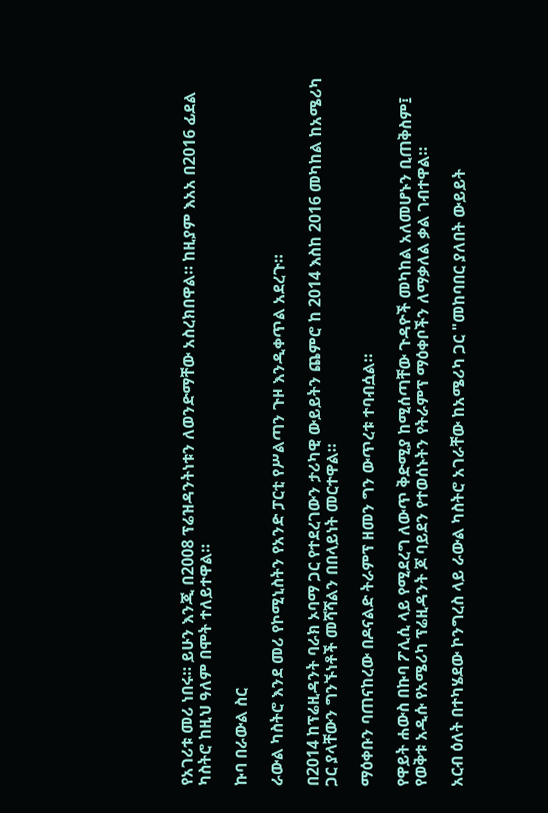የአገሪቱ መሪ ነበሩ። ይሁን እንጂ በ2008 ፕሬዝዳንትነቱን ለወንድማቸው አስረክበዋል። ከዚያም እአአ በ2016 ፊደል ካስትሮ ከዚህ ዓለም በሞት ተለይተዋል።

ኩባ በራውል ስር

ራውል ካስትሮ እንደ መሪ የኮሚኒስትን የአንድ ፓርቲ የሥልጣን ጉዞ እንዲቀጥል አደረጉ።

በ2014 ከፕሬዚዳንት ባራክ ኦባማ ጋር የተደረገውን ታሪካዊ ውይይትን ጨምሮ ከ 2014 እስከ 2016 መካከል ከአሜሪካ ጋር ያላቸውን ግንኙነቶች መሻሻልን በበላይነት መርተዋል።

ማዕቀቡን ባጠናከረው በዶናልድ ትራምፕ ዘመን ግን ውጥረቱ ተባብሷል።

የዋይት ሐውስ በኩባ ፖሊሲ ላይ የሚደረግ ለውጥ ቅድሚያ ከሚሰጣቸው ጉዳዮች መካከል አለመሆኑን ቢጠቅስም፤ የወቅቱ አዲሱ የአሜሪካ ፕሬዚዳንት ጆ ባይደን የተወሰኑትን የትራምፕ ማዕቀቦችን ለማቃለል ቃል ገብተዋል።

አርብ ዕለት በተካሄደው ኮንግረስ ላይ ራውል ካስትሮ አገራቸው ከአሜሪካ ጋር "መከባበር ያለበት ውይይት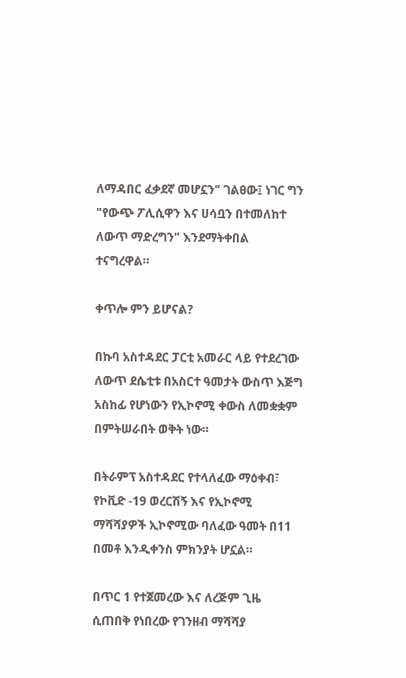ለማዳበር ፈቃደኛ መሆኗን" ገልፀው፤ ነገር ግን "የውጭ ፖሊሲዋን እና ሀሳቧን በተመለከተ ለውጥ ማድረግን" እንደማትቀበል ተናግረዋል።

ቀጥሎ ምን ይሆናል?

በኩባ አስተዳደር ፓርቲ አመራር ላይ የተደረገው ለውጥ ደሴቲቱ በአስርተ ዓመታት ውስጥ እጅግ አስከፊ የሆነውን የኢኮኖሚ ቀውስ ለመቋቋም በምትሠራበት ወቅት ነው።

በትራምፕ አስተዳደር የተላለፈው ማዕቀብ፣ የኮቪድ -19 ወረርሽኝ እና የኢኮኖሚ ማሻሻያዎች ኢኮኖሚው ባለፈው ዓመት በ11 በመቶ እንዲቀንስ ምክንያት ሆኗል።

በጥር 1 የተጀመረው እና ለረጅም ጊዜ ሲጠበቅ የነበረው የገንዘብ ማሻሻያ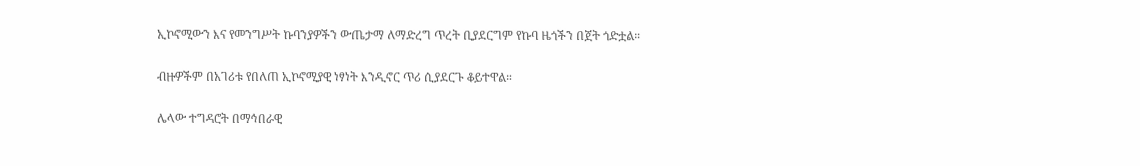ኢኮኖሚውን እና የመንግሥት ኩባንያዎችን ውጤታማ ለማድረግ ጥረት ቢያደርግም የኩባ ዜጎችን በጀት ጎድቷል።

ብዙዎችም በአገሪቱ የበለጠ ኢኮኖሚያዊ ነፃነት እንዲኖር ጥሪ ሲያደርጉ ቆይተዋል።

ሌላው ተግዳሮት በማኅበራዊ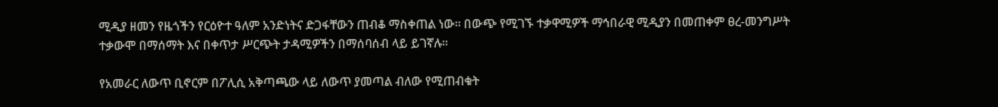ሚዲያ ዘመን የዜጎችን የርዕዮተ ዓለም አንድነትና ድጋፋቸውን ጠብቆ ማስቀጠል ነው። በውጭ የሚገኙ ተቃዋሚዎች ማኅበራዊ ሚዲያን በመጠቀም ፀረ-መንግሥት ተቃውሞ በማሰማት እና በቀጥታ ሥርጭት ታዳሚዎችን በማሰባሰብ ላይ ይገኛሉ።

የአመራር ለውጥ ቢኖርም በፖሊሲ አቅጣጫው ላይ ለውጥ ያመጣል ብለው የሚጠብቁት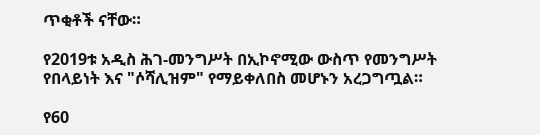ጥቂቶች ናቸው።

የ2019ቱ አዲስ ሕገ-መንግሥት በኢኮኖሚው ውስጥ የመንግሥት የበላይነት እና "ሶሻሊዝም" የማይቀለበስ መሆኑን አረጋግጧል።

የ60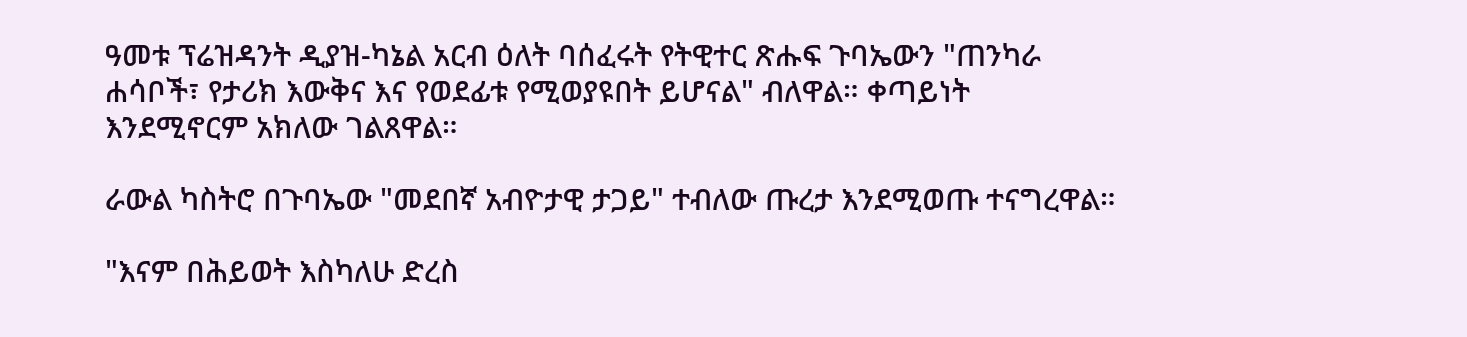ዓመቱ ፕሬዝዳንት ዲያዝ-ካኔል አርብ ዕለት ባሰፈሩት የትዊተር ጽሑፍ ጉባኤውን "ጠንካራ ሐሳቦች፣ የታሪክ እውቅና እና የወደፊቱ የሚወያዩበት ይሆናል" ብለዋል። ቀጣይነት እንደሚኖርም አክለው ገልጸዋል።

ራውል ካስትሮ በጉባኤው "መደበኛ አብዮታዊ ታጋይ" ተብለው ጡረታ እንደሚወጡ ተናግረዋል።

"እናም በሕይወት እስካለሁ ድረስ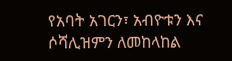የአባት አገርን፣ አብዮቱን እና ሶሻሊዝምን ለመከላከል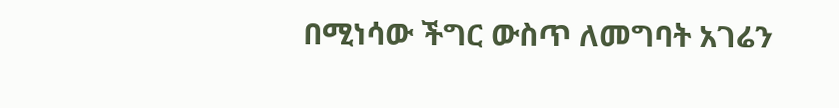በሚነሳው ችግር ውስጥ ለመግባት አገሬን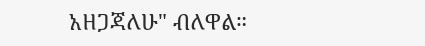አዘጋጃለሁ" ብለዋል።